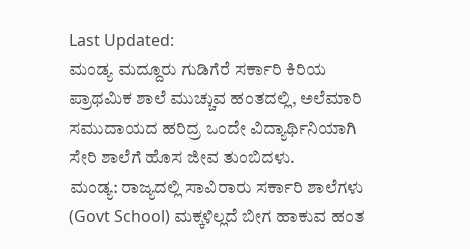Last Updated:
ಮಂಡ್ಯ ಮದ್ದೂರು ಗುಡಿಗೆರೆ ಸರ್ಕಾರಿ ಕಿರಿಯ ಪ್ರಾಥಮಿಕ ಶಾಲೆ ಮುಚ್ಚುವ ಹಂತದಲ್ಲಿ, ಅಲೆಮಾರಿ ಸಮುದಾಯದ ಹರಿದ್ರ ಒಂದೇ ವಿದ್ಯಾರ್ಥಿನಿಯಾಗಿ ಸೇರಿ ಶಾಲೆಗೆ ಹೊಸ ಜೀವ ತುಂಬಿದಳು.
ಮಂಡ್ಯ: ರಾಜ್ಯದಲ್ಲಿ ಸಾವಿರಾರು ಸರ್ಕಾರಿ ಶಾಲೆಗಳು (Govt School) ಮಕ್ಕಳಿಲ್ಲದೆ ಬೀಗ ಹಾಕುವ ಹಂತ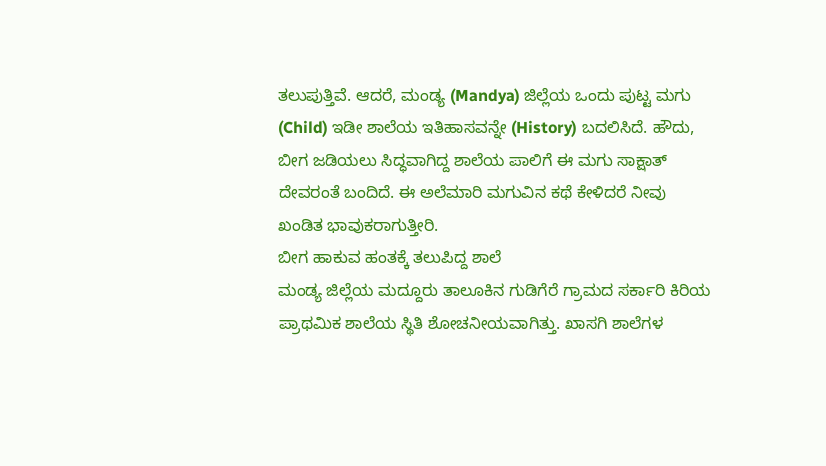ತಲುಪುತ್ತಿವೆ. ಆದರೆ, ಮಂಡ್ಯ (Mandya) ಜಿಲ್ಲೆಯ ಒಂದು ಪುಟ್ಟ ಮಗು (Child) ಇಡೀ ಶಾಲೆಯ ಇತಿಹಾಸವನ್ನೇ (History) ಬದಲಿಸಿದೆ. ಹೌದು, ಬೀಗ ಜಡಿಯಲು ಸಿದ್ಧವಾಗಿದ್ದ ಶಾಲೆಯ ಪಾಲಿಗೆ ಈ ಮಗು ಸಾಕ್ಷಾತ್ ದೇವರಂತೆ ಬಂದಿದೆ. ಈ ಅಲೆಮಾರಿ ಮಗುವಿನ ಕಥೆ ಕೇಳಿದರೆ ನೀವು ಖಂಡಿತ ಭಾವುಕರಾಗುತ್ತೀರಿ.
ಬೀಗ ಹಾಕುವ ಹಂತಕ್ಕೆ ತಲುಪಿದ್ದ ಶಾಲೆ
ಮಂಡ್ಯ ಜಿಲ್ಲೆಯ ಮದ್ದೂರು ತಾಲೂಕಿನ ಗುಡಿಗೆರೆ ಗ್ರಾಮದ ಸರ್ಕಾರಿ ಕಿರಿಯ ಪ್ರಾಥಮಿಕ ಶಾಲೆಯ ಸ್ಥಿತಿ ಶೋಚನೀಯವಾಗಿತ್ತು. ಖಾಸಗಿ ಶಾಲೆಗಳ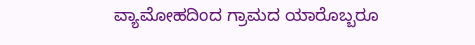ವ್ಯಾಮೋಹದಿಂದ ಗ್ರಾಮದ ಯಾರೊಬ್ಬರೂ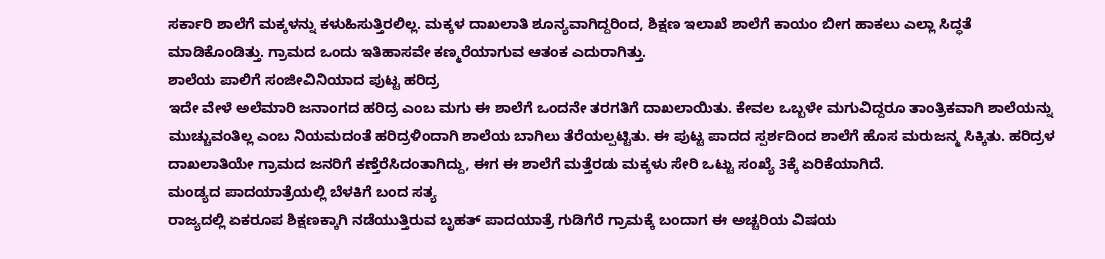ಸರ್ಕಾರಿ ಶಾಲೆಗೆ ಮಕ್ಕಳನ್ನು ಕಳುಹಿಸುತ್ತಿರಲಿಲ್ಲ. ಮಕ್ಕಳ ದಾಖಲಾತಿ ಶೂನ್ಯವಾಗಿದ್ದರಿಂದ, ಶಿಕ್ಷಣ ಇಲಾಖೆ ಶಾಲೆಗೆ ಕಾಯಂ ಬೀಗ ಹಾಕಲು ಎಲ್ಲಾ ಸಿದ್ಧತೆ ಮಾಡಿಕೊಂಡಿತ್ತು. ಗ್ರಾಮದ ಒಂದು ಇತಿಹಾಸವೇ ಕಣ್ಮರೆಯಾಗುವ ಆತಂಕ ಎದುರಾಗಿತ್ತು.
ಶಾಲೆಯ ಪಾಲಿಗೆ ಸಂಜೀವಿನಿಯಾದ ಪುಟ್ಟ ಹರಿದ್ರ
ಇದೇ ವೇಳೆ ಅಲೆಮಾರಿ ಜನಾಂಗದ ಹರಿದ್ರ ಎಂಬ ಮಗು ಈ ಶಾಲೆಗೆ ಒಂದನೇ ತರಗತಿಗೆ ದಾಖಲಾಯಿತು. ಕೇವಲ ಒಬ್ಬಳೇ ಮಗುವಿದ್ದರೂ ತಾಂತ್ರಿಕವಾಗಿ ಶಾಲೆಯನ್ನು ಮುಚ್ಚುವಂತಿಲ್ಲ ಎಂಬ ನಿಯಮದಂತೆ ಹರಿದ್ರಳಿಂದಾಗಿ ಶಾಲೆಯ ಬಾಗಿಲು ತೆರೆಯಲ್ಪಟ್ಟಿತು. ಈ ಪುಟ್ಟ ಪಾದದ ಸ್ಪರ್ಶದಿಂದ ಶಾಲೆಗೆ ಹೊಸ ಮರುಜನ್ಮ ಸಿಕ್ಕಿತು. ಹರಿದ್ರಳ ದಾಖಲಾತಿಯೇ ಗ್ರಾಮದ ಜನರಿಗೆ ಕಣ್ತೆರೆಸಿದಂತಾಗಿದ್ದು, ಈಗ ಈ ಶಾಲೆಗೆ ಮತ್ತೆರಡು ಮಕ್ಕಳು ಸೇರಿ ಒಟ್ಟು ಸಂಖ್ಯೆ 3ಕ್ಕೆ ಏರಿಕೆಯಾಗಿದೆ.
ಮಂಡ್ಯದ ಪಾದಯಾತ್ರೆಯಲ್ಲಿ ಬೆಳಕಿಗೆ ಬಂದ ಸತ್ಯ
ರಾಜ್ಯದಲ್ಲಿ ಏಕರೂಪ ಶಿಕ್ಷಣಕ್ಕಾಗಿ ನಡೆಯುತ್ತಿರುವ ಬೃಹತ್ ಪಾದಯಾತ್ರೆ ಗುಡಿಗೆರೆ ಗ್ರಾಮಕ್ಕೆ ಬಂದಾಗ ಈ ಅಚ್ಚರಿಯ ವಿಷಯ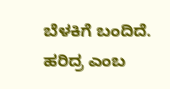ಬೆಳಕಿಗೆ ಬಂದಿದೆ. ಹರಿದ್ರ ಎಂಬ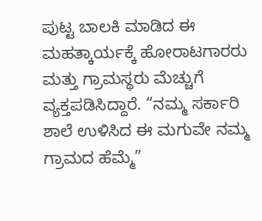ಪುಟ್ಟ ಬಾಲಕಿ ಮಾಡಿದ ಈ ಮಹತ್ಕಾರ್ಯಕ್ಕೆ ಹೋರಾಟಗಾರರು ಮತ್ತು ಗ್ರಾಮಸ್ಥರು ಮೆಚ್ಚುಗೆ ವ್ಯಕ್ತಪಡಿಸಿದ್ದಾರೆ. “ನಮ್ಮ ಸರ್ಕಾರಿ ಶಾಲೆ ಉಳಿಸಿದ ಈ ಮಗುವೇ ನಮ್ಮ ಗ್ರಾಮದ ಹೆಮ್ಮೆ”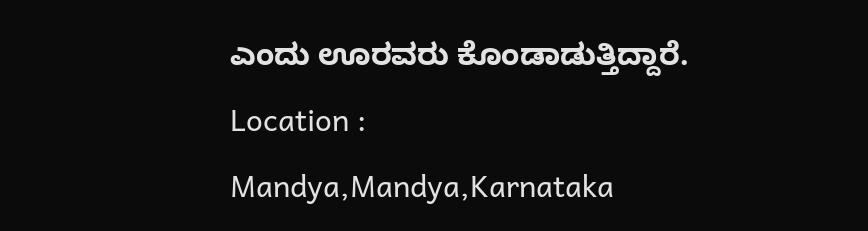ಎಂದು ಊರವರು ಕೊಂಡಾಡುತ್ತಿದ್ದಾರೆ.
Location :
Mandya,Mandya,Karnataka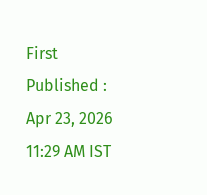First Published :
Apr 23, 2026 11:29 AM IST